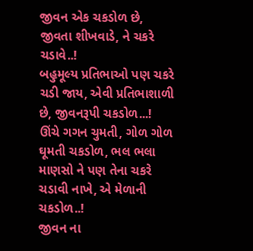જીવન એક ચકડોળ છે,
જીવતા શીખવાડે, ને ચકરે ચડાવે..!
બહુમૂલ્ય પ્રતિભાઓ પણ ચકરે ચડી જાય, એવી પ્રતિભાશાળી છે, જીવનરૂપી ચકડોળ...!
ઊંચે ગગન ચુમતી, ગોળ ગોળ ઘૂમતી ચકડોળ, ભલ ભલા માણસો ને પણ તેના ચકરે ચડાવી નાખે, એ મેળાની ચકડોળ..!
જીવન ના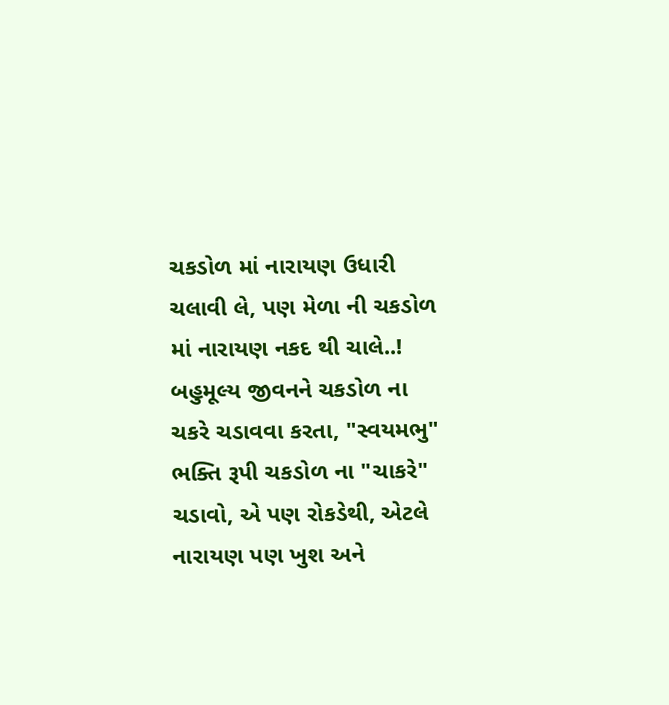ચકડોળ માં નારાયણ ઉધારી ચલાવી લે, પણ મેળા ની ચકડોળ માં નારાયણ નકદ થી ચાલે..!
બહુમૂલ્ય જીવનને ચકડોળ ના ચકરે ચડાવવા કરતા, "સ્વયમભુ" ભક્તિ રૂપી ચકડોળ ના "ચાકરે" ચડાવો, એ પણ રોકડેથી, એટલે નારાયણ પણ ખુશ અને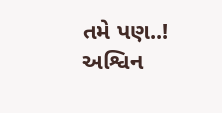તમે પણ..!
અશ્વિન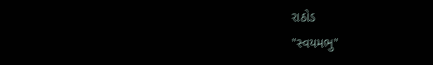રાઠોડ
"સ્વયમભુ"